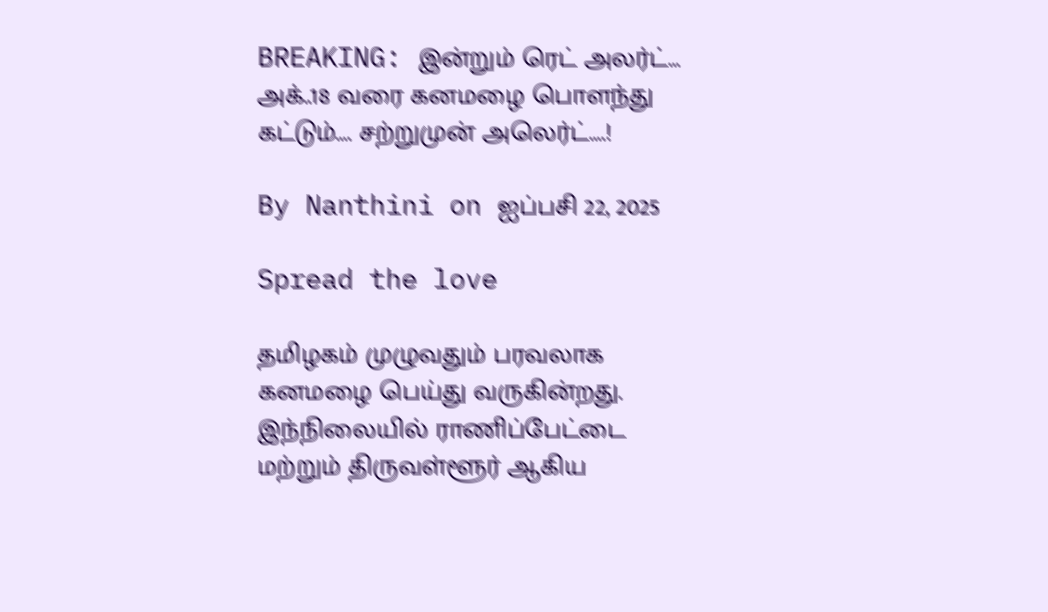BREAKING: இன்றும் ரெட் அலர்ட்… அக்..18 வரை கனமழை பொளந்து கட்டும்…. சற்றுமுன் அலெர்ட்….!

By Nanthini on ஐப்பசி 22, 2025

Spread the love

தமிழகம் முழுவதும் பரவலாக கனமழை பெய்து வருகின்றது. இந்நிலையில் ராணிப்பேட்டை மற்றும் திருவள்ளூர் ஆகிய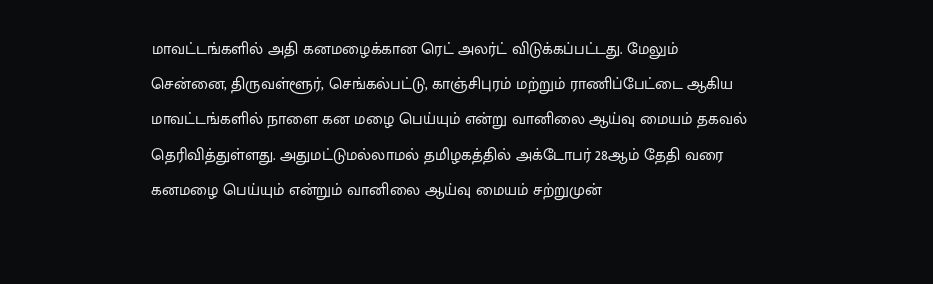மாவட்டங்களில் அதி கனமழைக்கான ரெட் அலர்ட் விடுக்கப்பட்டது. மேலும் சென்னை, திருவள்ளூர், செங்கல்பட்டு, காஞ்சிபுரம் மற்றும் ராணிப்பேட்டை ஆகிய மாவட்டங்களில் நாளை கன மழை பெய்யும் என்று வானிலை ஆய்வு மையம் தகவல் தெரிவித்துள்ளது. அதுமட்டுமல்லாமல் தமிழகத்தில் அக்டோபர் 28ஆம் தேதி வரை கனமழை பெய்யும் என்றும் வானிலை ஆய்வு மையம் சற்றுமுன்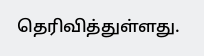தெரிவித்துள்ளது.